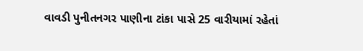વાવડી પુનીતનગર પાણીના ટાંકા પાસે 25 વારીયામાં રહેતાં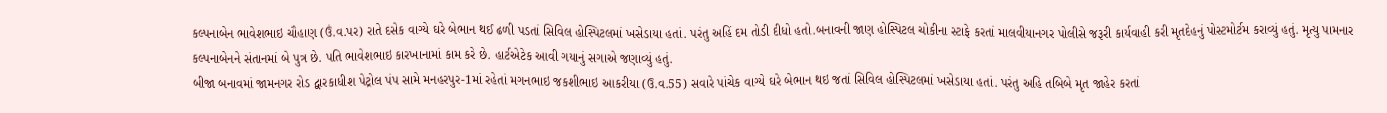કલ્પનાબેન ભાવેશભાઇ ચૌહાણ (ઉં.વ.પર) રાતે દસેક વાગ્યે ઘરે બેભાન થઈ ઢળી પડતાં સિવિલ હોસ્પિટલમાં ખસેડાયા હતાં. પરંતુ અહિં દમ તોડી દીધો હતો.બનાવની જાણ હોસ્પિટલ ચોકીના સ્ટાફે કરતાં માલવીયાનગર પોલીસે જરૂરી કાર્યવાહી કરી મૃતદેહનું પોસ્ટમોર્ટમ કરાવ્યું હતું. મૃત્યુ પામનાર કલ્પનાબેનને સંતાનમાં બે પુત્ર છે. પતિ ભાવેશભાઇ કારખાનામાં કામ કરે છે. હાર્ટએટેક આવી ગયાનું સગાએ જણાવ્યું હતું.
બીજા બનાવમાં જામનગર રોડ દ્વારકાધીશ પેટ્રોલ પંપ સામે મનહરપુર-1માં રહેતાં મગનભાઇ જકશીભાઇ આકરીયા (ઉ.વ.55) સવારે પાંચેક વાગ્યે ઘરે બેભાન થઇ જતાં સિવિલ હોસ્પિટલમાં ખસેડાયા હતાં. પરંતુ અહિ તબિબે મૃત જાહેર કરતાં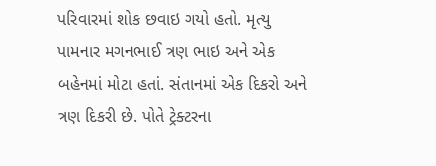પરિવારમાં શોક છવાઇ ગયો હતો. મૃત્યુ પામનાર મગનભાઈ ત્રણ ભાઇ અને એક બહેનમાં મોટા હતાં. સંતાનમાં એક દિકરો અને ત્રણ દિકરી છે. પોતે ટ્રેક્ટરના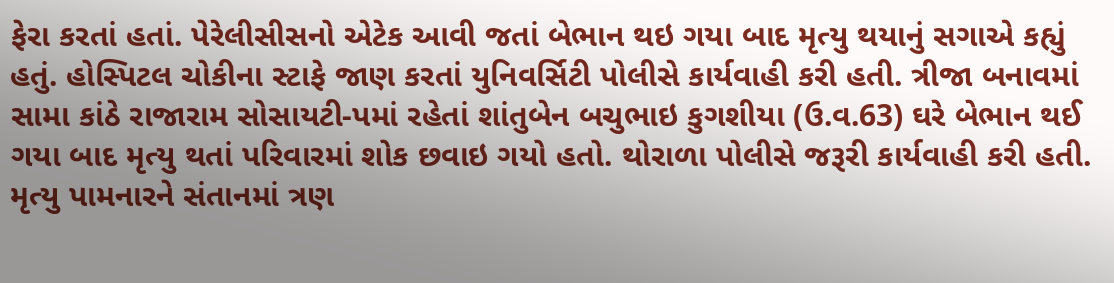ફેરા કરતાં હતાં. પેરેલીસીસનો એટેક આવી જતાં બેભાન થઇ ગયા બાદ મૃત્યુ થયાનું સગાએ કહ્યું હતું. હોસ્પિટલ ચોકીના સ્ટાફે જાણ કરતાં યુનિવર્સિટી પોલીસે કાર્યવાહી કરી હતી. ત્રીજા બનાવમાં સામા કાંઠે રાજારામ સોસાયટી-પમાં રહેતાં શાંતુબેન બચુભાઇ કુગશીયા (ઉ.વ.63) ઘરે બેભાન થઈ ગયા બાદ મૃત્યુ થતાં પરિવારમાં શોક છવાઇ ગયો હતો. થોરાળા પોલીસે જરૂરી કાર્યવાહી કરી હતી. મૃત્યુ પામનારને સંતાનમાં ત્રણ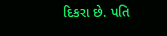દિકરા છે. પતિ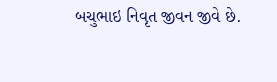બચુભાઇ નિવૃત જીવન જીવે છે.